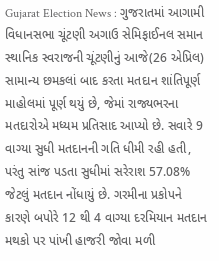Gujarat Election News : ગુજરાતમાં આગામી વિધાનસભા ચૂંટણી અગાઉ સેમિફાઈનલ સમાન સ્થાનિક સ્વરાજની ચૂંટણીનું આજે(26 એપ્રિલ) સામાન્ય છમકલાં બાદ કરતા મતદાન શાંતિપૂર્ણ માહોલમાં પૂર્ણ થયું છે, જેમાં રાજ્યભરના મતદારોએ મધ્યમ પ્રતિસાદ આપ્યો છે. સવારે 9 વાગ્યા સુધી મતદાનની ગતિ ધીમી રહી હતી, પરંતુ સાંજ પડતા સુધીમાં સરેરાશ 57.08% જેટલું મતદાન નોંધાયું છે. ગરમીના પ્રકોપને કારણે બપોરે 12 થી 4 વાગ્યા દરમિયાન મતદાન મથકો પર પાંખી હાજરી જોવા મળી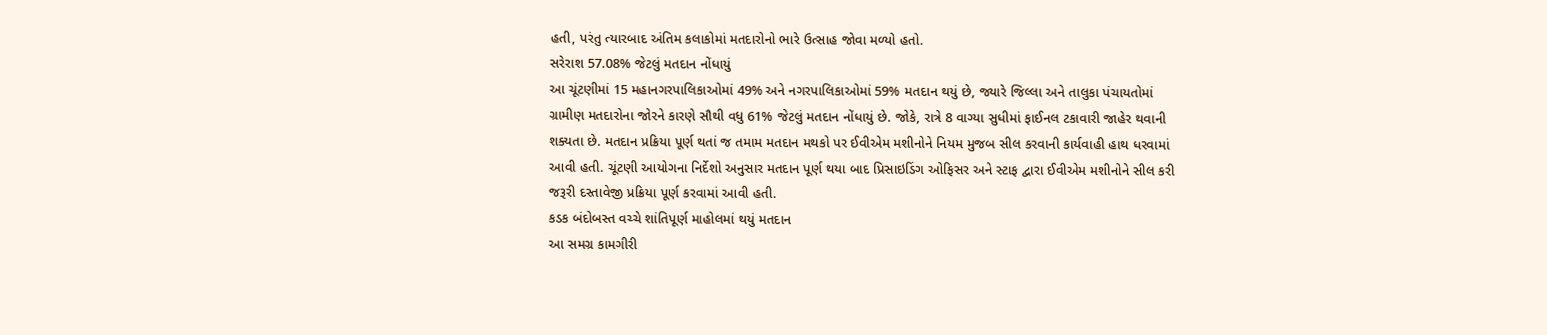હતી, પરંતુ ત્યારબાદ અંતિમ કલાકોમાં મતદારોનો ભારે ઉત્સાહ જોવા મળ્યો હતો.
સરેરાશ 57.08% જેટલું મતદાન નોંધાયું
આ ચૂંટણીમાં 15 મહાનગરપાલિકાઓમાં 49% અને નગરપાલિકાઓમાં 59% મતદાન થયું છે, જ્યારે જિલ્લા અને તાલુકા પંચાયતોમાં ગ્રામીણ મતદારોના જોરને કારણે સૌથી વધુ 61% જેટલું મતદાન નોંધાયું છે. જોકે, રાત્રે 8 વાગ્યા સુધીમાં ફાઈનલ ટકાવારી જાહેર થવાની શક્યતા છે. મતદાન પ્રક્રિયા પૂર્ણ થતાં જ તમામ મતદાન મથકો પર ઈવીએમ મશીનોને નિયમ મુજબ સીલ કરવાની કાર્યવાહી હાથ ધરવામાં આવી હતી. ચૂંટણી આયોગના નિર્દેશો અનુસાર મતદાન પૂર્ણ થયા બાદ પ્રિસાઇડિંગ ઓફિસર અને સ્ટાફ દ્વારા ઈવીએમ મશીનોને સીલ કરી જરૂરી દસ્તાવેજી પ્રક્રિયા પૂર્ણ કરવામાં આવી હતી.
કડક બંદોબસ્ત વચ્ચે શાંતિપૂર્ણ માહોલમાં થયું મતદાન
આ સમગ્ર કામગીરી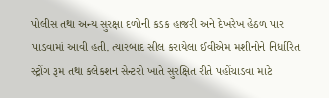પોલીસ તથા અન્ય સુરક્ષા દળોની કડક હાજરી અને દેખરેખ હેઠળ પાર પાડવામાં આવી હતી. ત્યારબાદ સીલ કરાયેલા ઈવીએમ મશીનોને નિર્ધારિત સ્ટ્રોંગ રૂમ તથા કલેકશન સેન્ટરો ખાતે સુરક્ષિત રીતે પહોંચાડવા માટે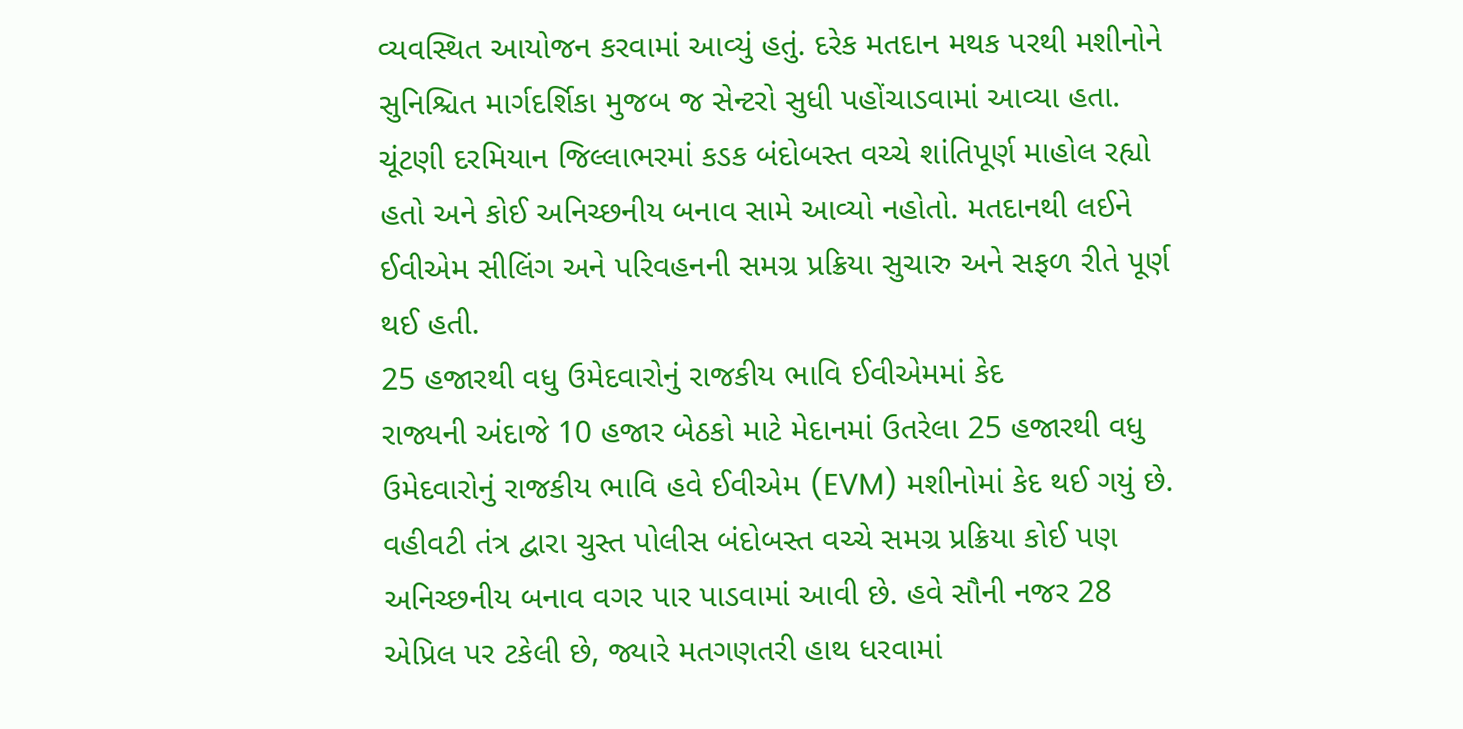વ્યવસ્થિત આયોજન કરવામાં આવ્યું હતું. દરેક મતદાન મથક પરથી મશીનોને સુનિશ્ચિત માર્ગદર્શિકા મુજબ જ સેન્ટરો સુધી પહોંચાડવામાં આવ્યા હતા. ચૂંટણી દરમિયાન જિલ્લાભરમાં કડક બંદોબસ્ત વચ્ચે શાંતિપૂર્ણ માહોલ રહ્યો હતો અને કોઈ અનિચ્છનીય બનાવ સામે આવ્યો નહોતો. મતદાનથી લઈને ઈવીએમ સીલિંગ અને પરિવહનની સમગ્ર પ્રક્રિયા સુચારુ અને સફળ રીતે પૂર્ણ થઈ હતી.
25 હજારથી વધુ ઉમેદવારોનું રાજકીય ભાવિ ઈવીએમમાં કેદ
રાજ્યની અંદાજે 10 હજાર બેઠકો માટે મેદાનમાં ઉતરેલા 25 હજારથી વધુ ઉમેદવારોનું રાજકીય ભાવિ હવે ઈવીએમ (EVM) મશીનોમાં કેદ થઈ ગયું છે. વહીવટી તંત્ર દ્વારા ચુસ્ત પોલીસ બંદોબસ્ત વચ્ચે સમગ્ર પ્રક્રિયા કોઈ પણ અનિચ્છનીય બનાવ વગર પાર પાડવામાં આવી છે. હવે સૌની નજર 28 એપ્રિલ પર ટકેલી છે, જ્યારે મતગણતરી હાથ ધરવામાં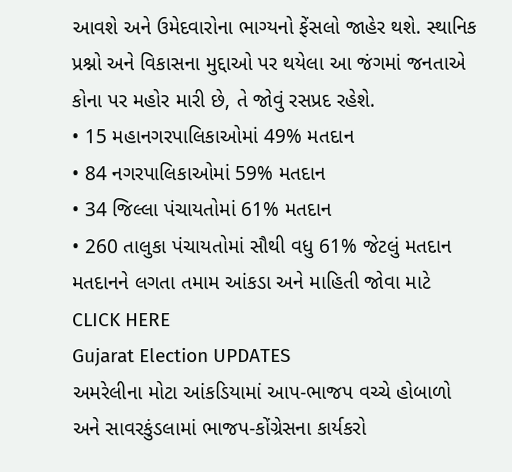આવશે અને ઉમેદવારોના ભાગ્યનો ફેંસલો જાહેર થશે. સ્થાનિક પ્રશ્નો અને વિકાસના મુદ્દાઓ પર થયેલા આ જંગમાં જનતાએ કોના પર મહોર મારી છે, તે જોવું રસપ્રદ રહેશે.
• 15 મહાનગરપાલિકાઓમાં 49% મતદાન
• 84 નગરપાલિકાઓમાં 59% મતદાન
• 34 જિલ્લા પંચાયતોમાં 61% મતદાન
• 260 તાલુકા પંચાયતોમાં સૌથી વધુ 61% જેટલું મતદાન
મતદાનને લગતા તમામ આંકડા અને માહિતી જોવા માટે CLICK HERE
Gujarat Election UPDATES
અમરેલીના મોટા આંકડિયામાં આપ-ભાજપ વચ્ચે હોબાળો અને સાવરકુંડલામાં ભાજપ-કોંગ્રેસના કાર્યકરો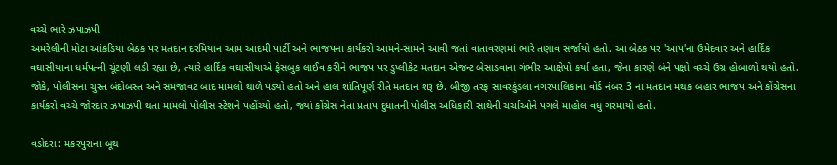વચ્ચે ભારે ઝપાઝપી
અમરેલીની મોટા આંકડિયા બેઠક પર મતદાન દરમિયાન આમ આદમી પાર્ટી અને ભાજપના કાર્યકરો આમને-સામને આવી જતાં વાતાવરણમાં ભારે તણાવ સર્જાયો હતો. આ બેઠક પર 'આપ'ના ઉમેદવાર અને હાર્દિક વઘાસીયાના ધર્મપત્ની ચૂંટણી લડી રહ્યા છે, ત્યારે હાર્દિક વઘાસીયાએ ફેસબુક લાઈવ કરીને ભાજપ પર ડુપ્લીકેટ મતદાન એજન્ટ બેસાડવાના ગંભીર આક્ષેપો કર્યા હતા, જેના કારણે બંને પક્ષો વચ્ચે ઉગ્ર હોબાળો થયો હતો. જોકે, પોલીસના ચુસ્ત બંદોબસ્ત અને સમજાવટ બાદ મામલો થાળે પડ્યો હતો અને હાલ શાંતિપૂર્ણ રીતે મતદાન શરૂ છે. બીજી તરફ સાવરકુંડલા નગરપાલિકાના વોર્ડ નંબર 3 ના મતદાન મથક બહાર ભાજપ અને કોંગ્રેસના કાર્યકરો વચ્ચે જોરદાર ઝપાઝપી થતા મામલો પોલીસ સ્ટેશને પહોંચ્યો હતો, જ્યાં કોંગ્રેસ નેતા પ્રતાપ દુધાતની પોલીસ અધિકારી સાથેની ચર્ચાઓને પગલે માહોલ વધુ ગરમાયો હતો.

વડોદરા: મકરપુરાના બૂથ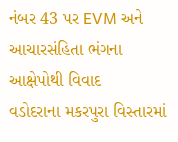નંબર 43 પર EVM અને આચારસંહિતા ભંગના આક્ષેપોથી વિવાદ
વડોદરાના મકરપુરા વિસ્તારમાં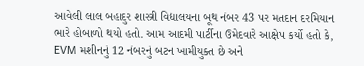આવેલી લાલ બહાદુર શાસ્ત્રી વિદ્યાલયના બૂથ નંબર 43 પર મતદાન દરમિયાન ભારે હોબાળો થયો હતો. આમ આદમી પાર્ટીના ઉમેદવારે આક્ષેપ કર્યો હતો કે, EVM મશીનનું 12 નંબરનું બટન ખામીયુક્ત છે અને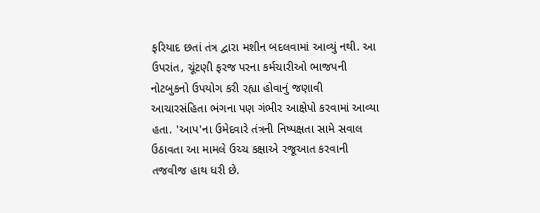ફરિયાદ છતાં તંત્ર દ્વારા મશીન બદલવામાં આવ્યું નથી. આ ઉપરાંત, ચૂંટણી ફરજ પરના કર્મચારીઓ ભાજપની નોટબુકનો ઉપયોગ કરી રહ્યા હોવાનું જણાવી આચારસંહિતા ભંગના પણ ગંભીર આક્ષેપો કરવામાં આવ્યા હતા. 'આપ'ના ઉમેદવારે તંત્રની નિષ્પક્ષતા સામે સવાલ ઉઠાવતા આ મામલે ઉચ્ચ કક્ષાએ રજૂઆત કરવાની તજવીજ હાથ ધરી છે.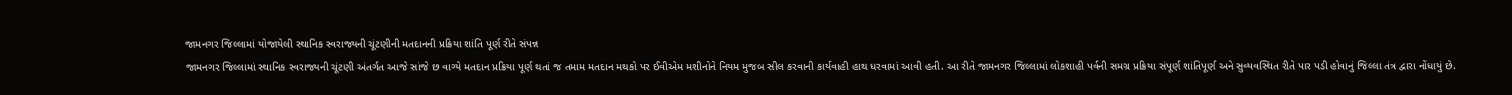જામનગર જિલ્લામાં યોજાયેલી સ્થાનિક સ્વરાજ્યની ચૂંટણીની મતદાનની પ્રક્રિયા શાંતિ પૂર્ણ રીતે સંપન્ન
જામનગર જિલ્લામાં સ્થાનિક સ્વરાજ્યની ચૂંટણી અંતર્ગત આજે સાંજે છ વાગ્યે મતદાન પ્રક્રિયા પૂર્ણ થતાં જ તમામ મતદાન મથકો પર ઈવીએમ મશીનોને નિયમ મુજબ સીલ કરવાની કાર્યવાહી હાથ ધરવામાં આવી હતી. આ રીતે જામનગર જિલ્લામાં લોકશાહી પર્વની સમગ્ર પ્રક્રિયા સંપૂર્ણ શાંતિપૂર્ણ અને સુવ્યવસ્થિત રીતે પાર પડી હોવાનું જિલ્લા તંત્ર દ્વારા નોંધાયું છે.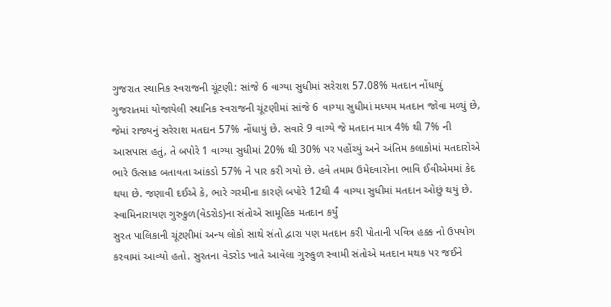ગુજરાત સ્થાનિક સ્વરાજની ચૂંટણી: સાંજે 6 વાગ્યા સુધીમાં સરેરાશ 57.08% મતદાન નોંધાયું
ગુજરાતમાં યોજાયેલી સ્થાનિક સ્વરાજની ચૂંટણીમાં સાંજે 6 વાગ્યા સુધીમાં મધ્યમ મતદાન જોવા મળ્યું છે, જેમાં રાજ્યનું સરેરાશ મતદાન 57% નોંધાયું છે. સવારે 9 વાગ્યે જે મતદાન માત્ર 4% થી 7% ની આસપાસ હતું, તે બપોરે 1 વાગ્યા સુધીમાં 20% થી 30% પર પહોંચ્યું અને અંતિમ કલાકોમાં મતદારોએ ભારે ઉત્સાહ બતાવતા આંકડો 57% ને પાર કરી ગયો છે. હવે તમામ ઉમેદવારોના ભાવિ ઈવીએમમાં કેદ થયા છે. જણાવી દઈએ કે, ભારે ગરમીના કારણે બપોરે 12થી 4 વાગ્યા સુધીમાં મતદાન ઓછું થયું છે.
સ્વામિનારાયણ ગુરુકુળ(વેડરોડ)ના સંતોએ સામૂહિક મતદાન કર્યું
સુરત પાલિકાની ચૂંટણીમાં અન્ય લોકો સાથે સંતો દ્વારા પણ મતદાન કરી પોતાની પવિત્ર હક્ક નો ઉપયોગ કરવામાં આવ્યો હતો. સુરતના વેડરોડ ખાતે આવેલા ગુરુકુળ સ્વામી સંતોએ મતદાન મથક પર જઈને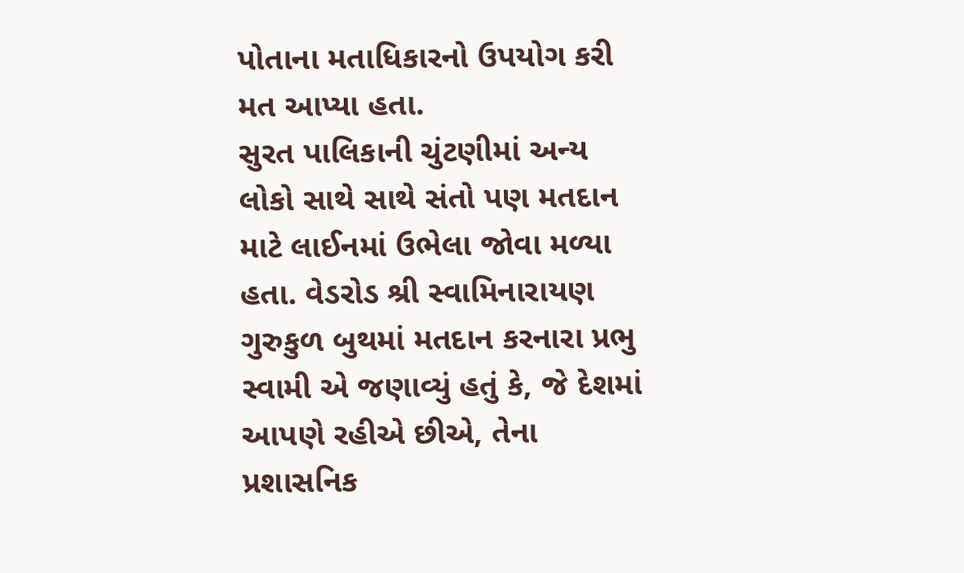પોતાના મતાધિકારનો ઉપયોગ કરી મત આપ્યા હતા.
સુરત પાલિકાની ચુંટણીમાં અન્ય લોકો સાથે સાથે સંતો પણ મતદાન માટે લાઈનમાં ઉભેલા જોવા મળ્યા હતા. વેડરોડ શ્રી સ્વામિનારાયણ ગુરુકુળ બુથમાં મતદાન કરનારા પ્રભુ સ્વામી એ જણાવ્યું હતું કે, જે દેશમાં આપણે રહીએ છીએ, તેના પ્રશાસનિક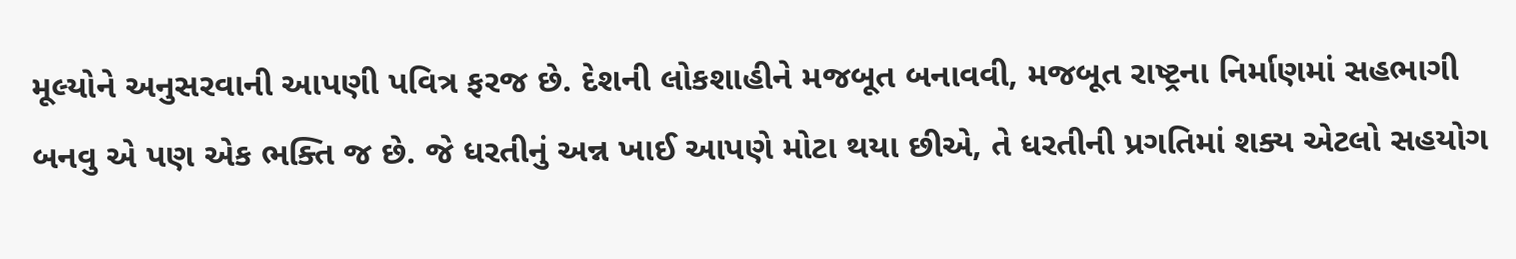મૂલ્યોને અનુસરવાની આપણી પવિત્ર ફરજ છે. દેશની લોકશાહીને મજબૂત બનાવવી, મજબૂત રાષ્ટ્રના નિર્માણમાં સહભાગી બનવુ એ પણ એક ભક્તિ જ છે. જે ધરતીનું અન્ન ખાઈ આપણે મોટા થયા છીએ, તે ધરતીની પ્રગતિમાં શક્ય એટલો સહયોગ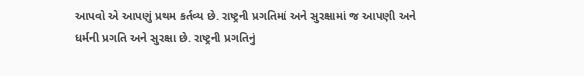આપવો એ આપણું પ્રથમ કર્તવ્ય છે. રાષ્ટ્રની પ્રગતિમાં અને સુરક્ષામાં જ આપણી અને ધર્મની પ્રગતિ અને સુરક્ષા છે. રાષ્ટ્રની પ્રગતિનું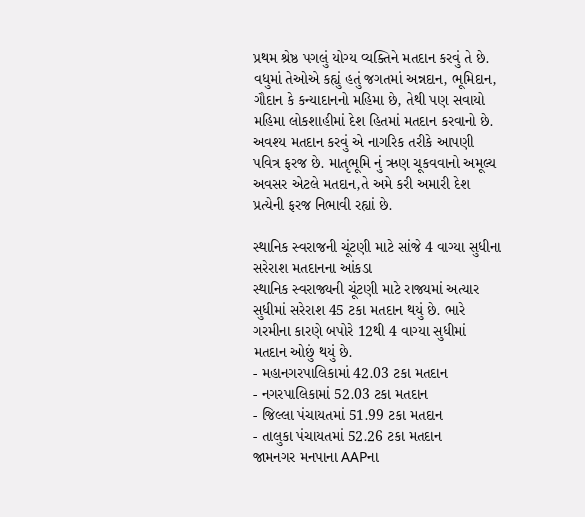પ્રથમ શ્રેષ્ઠ પગલું યોગ્ય વ્યક્તિને મતદાન કરવું તે છે.
વધુમાં તેઓએ કહ્યું હતું જગતમાં અન્નદાન, ભૂમિદાન, ગૌદાન કે કન્યાદાનનો મહિમા છે, તેથી પણ સવાયો મહિમા લોકશાહીમાં દેશ હિતમાં મતદાન કરવાનો છે. અવશ્ય મતદાન કરવું એ નાગરિક તરીકે આપણી પવિત્ર ફરજ છે. માતૃભૂમિ નું ઋણ ચૂકવવાનો અમૂલ્ય અવસર એટલે મતદાન,તે અમે કરી અમારી દેશ પ્રત્યેની ફરજ નિભાવી રહ્યાં છે.

સ્થાનિક સ્વરાજની ચૂંટણી માટે સાંજે 4 વાગ્યા સુધીના સરેરાશ મતદાનના આંકડા
સ્થાનિક સ્વરાજ્યની ચૂંટણી માટે રાજ્યમાં અત્યાર સુધીમાં સરેરાશ 45 ટકા મતદાન થયું છે. ભારે ગરમીના કારણે બપોરે 12થી 4 વાગ્યા સુધીમાં મતદાન ઓછું થયું છે.
- મહાનગરપાલિકામાં 42.03 ટકા મતદાન
- નગરપાલિકામાં 52.03 ટકા મતદાન
- જિલ્લા પંચાયતમાં 51.99 ટકા મતદાન
- તાલુકા પંચાયતમાં 52.26 ટકા મતદાન
જામનગર મનપાના AAPના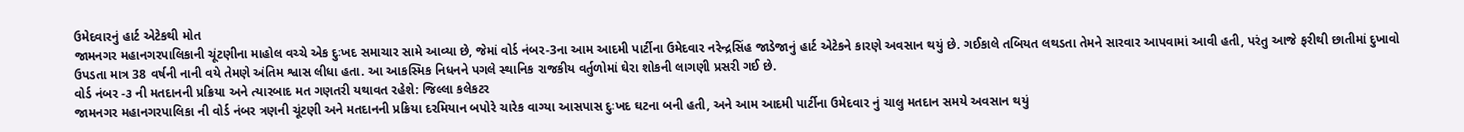ઉમેદવારનું હાર્ટ એટેકથી મોત
જામનગર મહાનગરપાલિકાની ચૂંટણીના માહોલ વચ્ચે એક દુઃખદ સમાચાર સામે આવ્યા છે, જેમાં વોર્ડ નંબર-3ના આમ આદમી પાર્ટીના ઉમેદવાર નરેન્દ્રસિંહ જાડેજાનું હાર્ટ એટેકને કારણે અવસાન થયું છે. ગઈકાલે તબિયત લથડતા તેમને સારવાર આપવામાં આવી હતી, પરંતુ આજે ફરીથી છાતીમાં દુખાવો ઉપડતા માત્ર 38 વર્ષની નાની વયે તેમણે અંતિમ શ્વાસ લીધા હતા. આ આકસ્મિક નિધનને પગલે સ્થાનિક રાજકીય વર્તુળોમાં ઘેરા શોકની લાગણી પ્રસરી ગઈ છે.
વોર્ડ નંબર -૩ ની મતદાનની પ્રક્રિયા અને ત્યારબાદ મત ગણતરી યથાવત રહેશે: જિલ્લા કલેકટર
જામનગર મહાનગરપાલિકા ની વોર્ડ નંબર ત્રણની ચૂંટણી અને મતદાનની પ્રક્રિયા દરમિયાન બપોરે ચારેક વાગ્યા આસપાસ દુઃખદ ઘટના બની હતી, અને આમ આદમી પાર્ટીના ઉમેદવાર નું ચાલુ મતદાન સમયે અવસાન થયું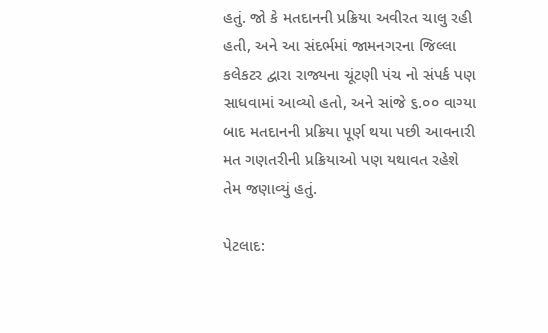હતું. જો કે મતદાનની પ્રક્રિયા અવીરત ચાલુ રહી હતી, અને આ સંદર્ભમાં જામનગરના જિલ્લા કલેકટર દ્વારા રાજ્યના ચૂંટણી પંચ નો સંપર્ક પણ સાધવામાં આવ્યો હતો, અને સાંજે ૬.૦૦ વાગ્યા બાદ મતદાનની પ્રક્રિયા પૂર્ણ થયા પછી આવનારી મત ગણતરીની પ્રક્રિયાઓ પણ યથાવત રહેશે તેમ જણાવ્યું હતું.

પેટલાદ: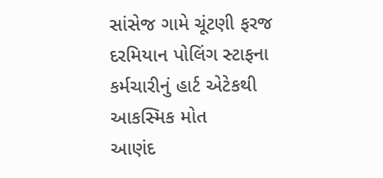સાંસેજ ગામે ચૂંટણી ફરજ દરમિયાન પોલિંગ સ્ટાફના કર્મચારીનું હાર્ટ એટેકથી આકસ્મિક મોત
આણંદ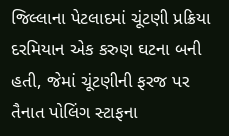જિલ્લાના પેટલાદમાં ચૂંટણી પ્રક્રિયા દરમિયાન એક કરુણ ઘટના બની હતી, જેમાં ચૂંટણીની ફરજ પર તૈનાત પોલિંગ સ્ટાફના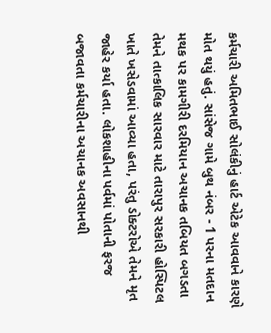કર્મચારી અમિતભાઈ સોલંકીનું હાર્ટ એટેક આવવાને કારણે મોત થયું હતું. સાંસેજ ગામે બુથ નંબર - 1 પરના મતદાન મથક પર કામગીરી દરમિયાન અચાનક તબિયત બગડતા તેમને તાત્કાલિક સારવાર માટે તારાપુર સરકારી હોસ્પિટલ ખાતે ખસેડવામાં આવ્યા હતા, પરંતુ ડોક્ટરોએ તેમને મૃત જાહેર કર્યા હતા. લોકશાહીના પર્વમાં પોતાની ફરજ બજાવતા કર્મચારીના અચાનક અવસાનથી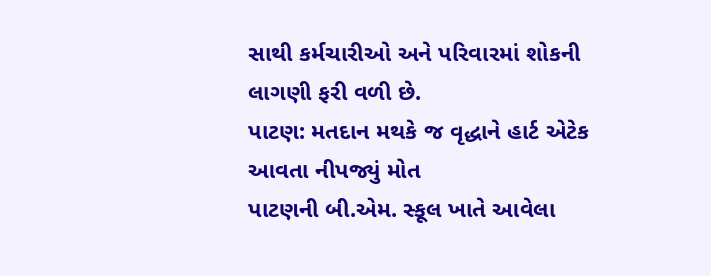સાથી કર્મચારીઓ અને પરિવારમાં શોકની લાગણી ફરી વળી છે.
પાટણ: મતદાન મથકે જ વૃદ્ધાને હાર્ટ એટેક આવતા નીપજ્યું મોત
પાટણની બી.એમ. સ્કૂલ ખાતે આવેલા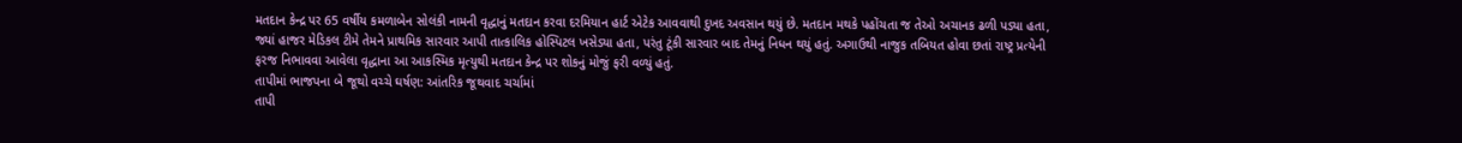મતદાન કેન્દ્ર પર 65 વર્ષીય કમળાબેન સોલંકી નામની વૃદ્ધાનું મતદાન કરવા દરમિયાન હાર્ટ એટેક આવવાથી દુખદ અવસાન થયું છે. મતદાન મથકે પહોંચતા જ તેઓ અચાનક ઢળી પડ્યા હતા, જ્યાં હાજર મેડિકલ ટીમે તેમને પ્રાથમિક સારવાર આપી તાત્કાલિક હોસ્પિટલ ખસેડ્યા હતા, પરંતુ ટૂંકી સારવાર બાદ તેમનું નિધન થયું હતું. અગાઉથી નાજુક તબિયત હોવા છતાં રાષ્ટ્ર પ્રત્યેની ફરજ નિભાવવા આવેલા વૃદ્ધાના આ આકસ્મિક મૃત્યુથી મતદાન કેન્દ્ર પર શોકનું મોજું ફરી વળ્યું હતું.
તાપીમાં ભાજપના બે જૂથો વચ્ચે ઘર્ષણ: આંતરિક જૂથવાદ ચર્ચામાં
તાપી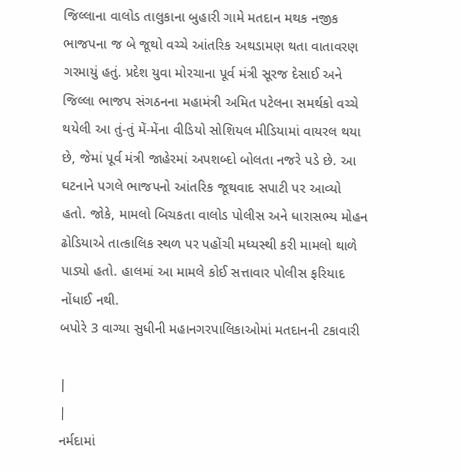જિલ્લાના વાલોડ તાલુકાના બુહારી ગામે મતદાન મથક નજીક ભાજપના જ બે જૂથો વચ્ચે આંતરિક અથડામણ થતા વાતાવરણ ગરમાયું હતું. પ્રદેશ યુવા મોરચાના પૂર્વ મંત્રી સૂરજ દેસાઈ અને જિલ્લા ભાજપ સંગઠનના મહામંત્રી અમિત પટેલના સમર્થકો વચ્ચે થયેલી આ તું-તું મેં-મેંના વીડિયો સોશિયલ મીડિયામાં વાયરલ થયા છે, જેમાં પૂર્વ મંત્રી જાહેરમાં અપશબ્દો બોલતા નજરે પડે છે. આ ઘટનાને પગલે ભાજપનો આંતરિક જૂથવાદ સપાટી પર આવ્યો હતો. જોકે, મામલો બિચકતા વાલોડ પોલીસ અને ધારાસભ્ય મોહન ઢોડિયાએ તાત્કાલિક સ્થળ પર પહોંચી મધ્યસ્થી કરી મામલો થાળે પાડ્યો હતો. હાલમાં આ મામલે કોઈ સત્તાવાર પોલીસ ફરિયાદ નોંધાઈ નથી.
બપોરે 3 વાગ્યા સુધીની મહાનગરપાલિકાઓમાં મતદાનની ટકાવારી

|
|
નર્મદામાં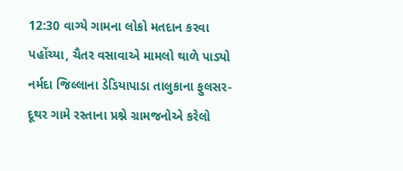12:30 વાગ્યે ગામના લોકો મતદાન કરવા પહોંચ્યા, ચૈતર વસાવાએ મામલો થાળે પાડ્યો
નર્મદા જિલ્લાના ડેડિયાપાડા તાલુકાના ફુલસર-દૂથર ગામે રસ્તાના પ્રશ્ને ગ્રામજનોએ કરેલો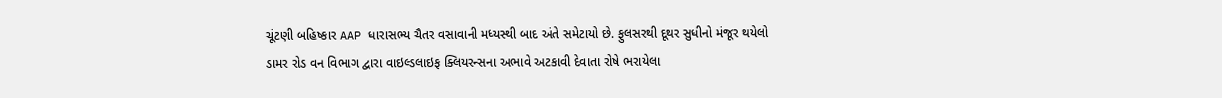ચૂંટણી બહિષ્કાર AAP ધારાસભ્ય ચૈતર વસાવાની મધ્યસ્થી બાદ અંતે સમેટાયો છે. ફુલસરથી દૂથર સુધીનો મંજૂર થયેલો ડામર રોડ વન વિભાગ દ્વારા વાઇલ્ડલાઇફ ક્લિયરન્સના અભાવે અટકાવી દેવાતા રોષે ભરાયેલા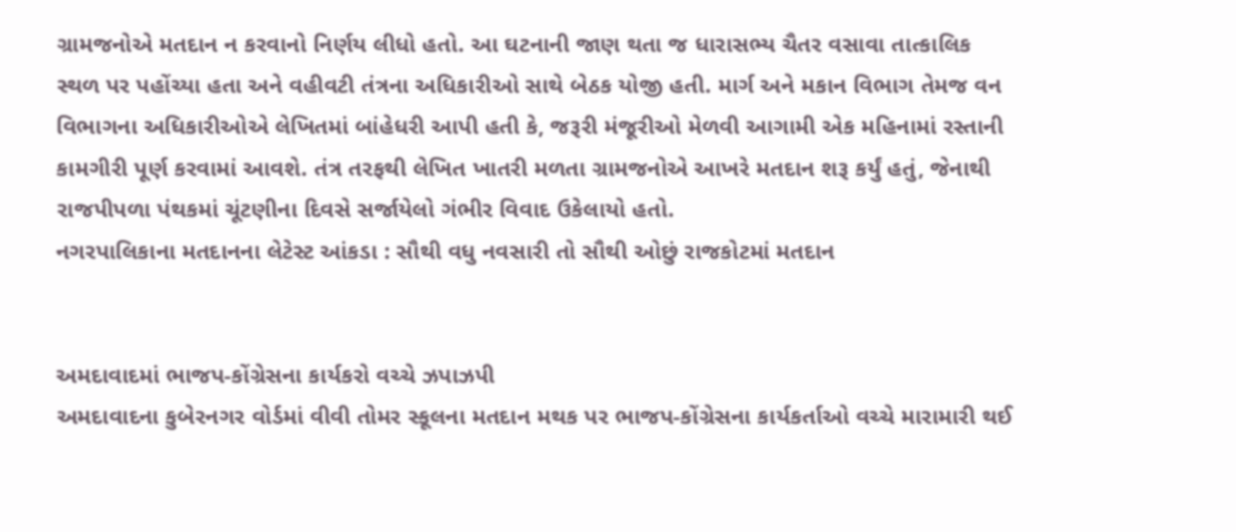ગ્રામજનોએ મતદાન ન કરવાનો નિર્ણય લીધો હતો. આ ઘટનાની જાણ થતા જ ધારાસભ્ય ચૈતર વસાવા તાત્કાલિક સ્થળ પર પહોંચ્યા હતા અને વહીવટી તંત્રના અધિકારીઓ સાથે બેઠક યોજી હતી. માર્ગ અને મકાન વિભાગ તેમજ વન વિભાગના અધિકારીઓએ લેખિતમાં બાંહેધરી આપી હતી કે, જરૂરી મંજૂરીઓ મેળવી આગામી એક મહિનામાં રસ્તાની કામગીરી પૂર્ણ કરવામાં આવશે. તંત્ર તરફથી લેખિત ખાતરી મળતા ગ્રામજનોએ આખરે મતદાન શરૂ કર્યું હતું, જેનાથી રાજપીપળા પંથકમાં ચૂંટણીના દિવસે સર્જાયેલો ગંભીર વિવાદ ઉકેલાયો હતો.
નગરપાલિકાના મતદાનના લેટેસ્ટ આંકડા : સૌથી વધુ નવસારી તો સૌથી ઓછું રાજકોટમાં મતદાન


અમદાવાદમાં ભાજપ-કોંગ્રેસના કાર્યકરો વચ્ચે ઝપાઝપી
અમદાવાદના કુબેરનગર વોર્ડમાં વીવી તોમર સ્કૂલના મતદાન મથક પર ભાજપ-કોંગ્રેસના કાર્યકર્તાઓ વચ્ચે મારામારી થઈ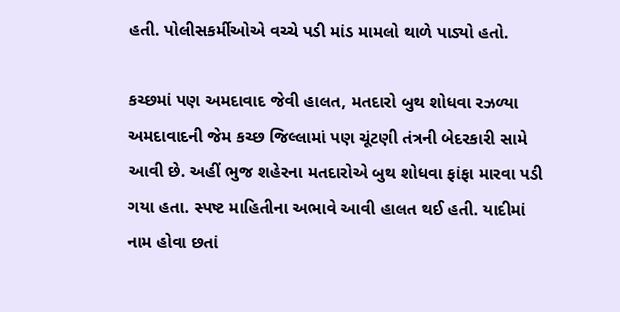હતી. પોલીસકર્મીઓએ વચ્ચે પડી માંડ મામલો થાળે પાડ્યો હતો.

કચ્છમાં પણ અમદાવાદ જેવી હાલત, મતદારો બુથ શોધવા રઝળ્યા
અમદાવાદની જેમ કચ્છ જિલ્લામાં પણ ચૂંટણી તંત્રની બેદરકારી સામે આવી છે. અહીં ભુજ શહેરના મતદારોએ બુથ શોધવા ફાંફા મારવા પડી ગયા હતા. સ્પષ્ટ માહિતીના અભાવે આવી હાલત થઈ હતી. યાદીમાં નામ હોવા છતાં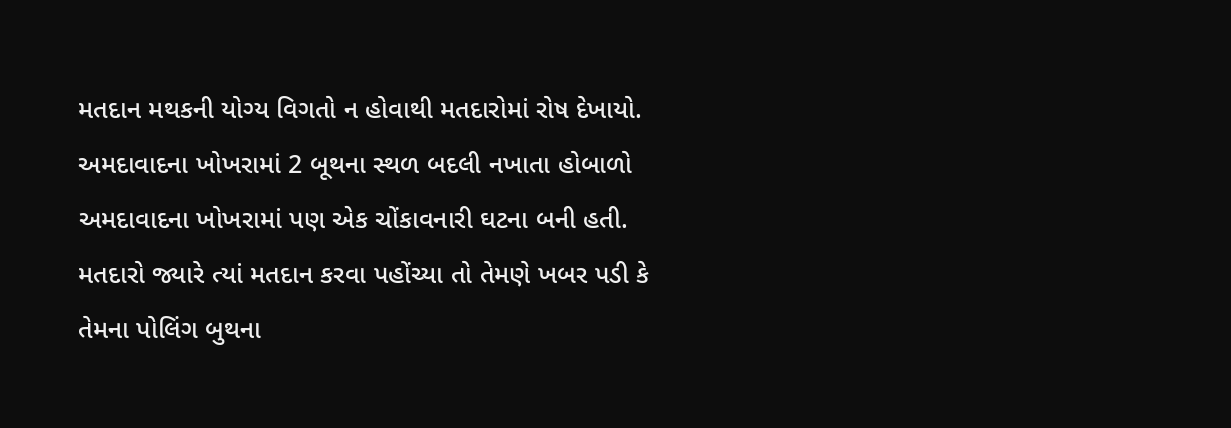મતદાન મથકની યોગ્ય વિગતો ન હોવાથી મતદારોમાં રોષ દેખાયો.
અમદાવાદના ખોખરામાં 2 બૂથના સ્થળ બદલી નખાતા હોબાળો
અમદાવાદના ખોખરામાં પણ એક ચોંકાવનારી ઘટના બની હતી. મતદારો જ્યારે ત્યાં મતદાન કરવા પહોંચ્યા તો તેમણે ખબર પડી કે તેમના પોલિંગ બુથના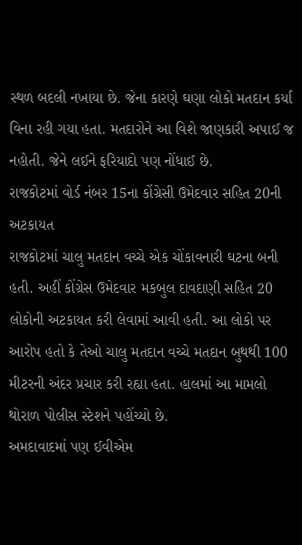સ્થળ બદલી નખાયા છે. જેના કારણે ઘણા લોકો મતદાન કર્યા વિના રહી ગયા હતા. મતદારોને આ વિશે જાણકારી અપાઈ જ નહોતી. જેને લઈને ફરિયાદો પણ નોંધાઈ છે.
રાજકોટમાં વોર્ડ નંબર 15ના કોંગ્રેસી ઉમેદવાર સહિત 20ની અટકાયત
રાજકોટમાં ચાલુ મતદાન વચ્ચે એક ચોંકાવનારી ઘટના બની હતી. અહીં કોંગ્રેસ ઉમેદવાર મકબુલ દાવદાણી સહિત 20 લોકોની અટકાયત કરી લેવામાં આવી હતી. આ લોકો પર આરોપ હતો કે તેઓ ચાલુ મતદાન વચ્ચે મતદાન બુથથી 100 મીટરની અંદર પ્રચાર કરી રહ્યા હતા. હાલમાં આ મામલો થોરાળ પોલીસ સ્ટેશને પહોંચ્યો છે.
અમદાવાદમાં પણ ઈવીએમ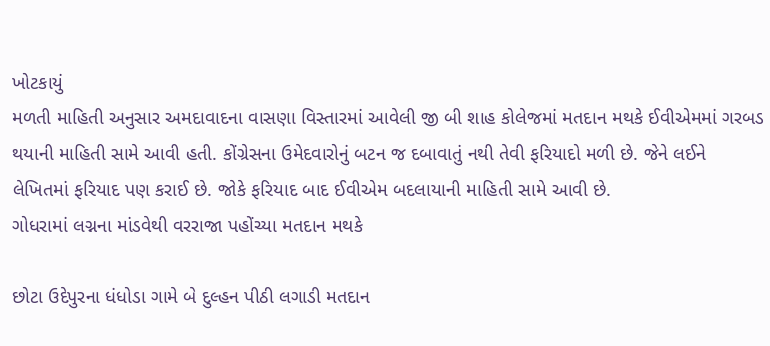ખોટકાયું
મળતી માહિતી અનુસાર અમદાવાદના વાસણા વિસ્તારમાં આવેલી જી બી શાહ કોલેજમાં મતદાન મથકે ઈવીએમમાં ગરબડ થયાની માહિતી સામે આવી હતી. કોંગ્રેસના ઉમેદવારોનું બટન જ દબાવાતું નથી તેવી ફરિયાદો મળી છે. જેને લઈને લેખિતમાં ફરિયાદ પણ કરાઈ છે. જોકે ફરિયાદ બાદ ઈવીએમ બદલાયાની માહિતી સામે આવી છે.
ગોધરામાં લગ્નના માંડવેથી વરરાજા પહોંચ્યા મતદાન મથકે

છોટા ઉદેપુરના ધંધોડા ગામે બે દુલ્હન પીઠી લગાડી મતદાન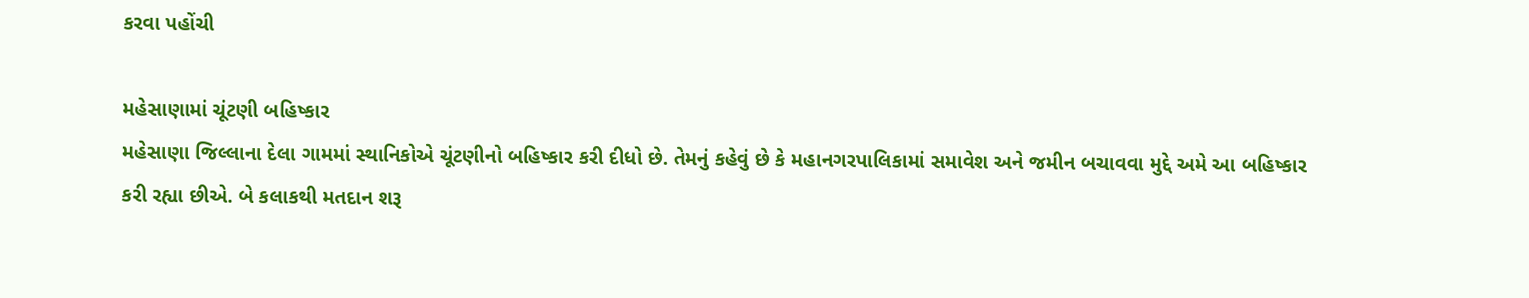કરવા પહોંચી

મહેસાણામાં ચૂંટણી બહિષ્કાર
મહેસાણા જિલ્લાના દેલા ગામમાં સ્થાનિકોએ ચૂંટણીનો બહિષ્કાર કરી દીધો છે. તેમનું કહેવું છે કે મહાનગરપાલિકામાં સમાવેશ અને જમીન બચાવવા મુદ્દે અમે આ બહિષ્કાર કરી રહ્યા છીએ. બે કલાકથી મતદાન શરૂ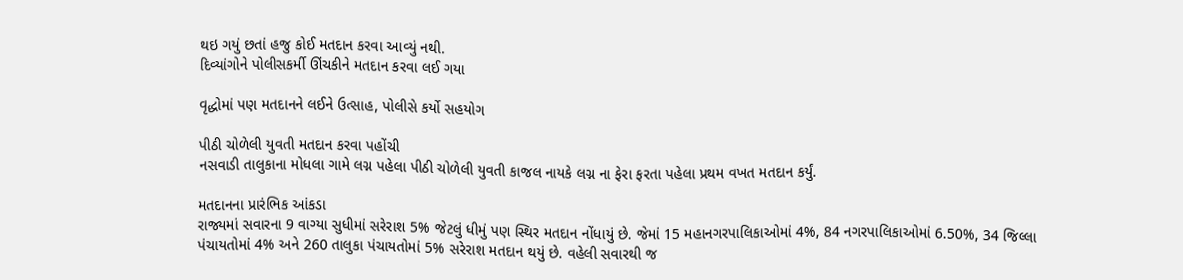થઇ ગયું છતાં હજુ કોઈ મતદાન કરવા આવ્યું નથી.
દિવ્યાંગોને પોલીસકર્મી ઊંચકીને મતદાન કરવા લઈ ગયા

વૃદ્ધોમાં પણ મતદાનને લઈને ઉત્સાહ, પોલીસે કર્યો સહયોગ

પીઠી ચોળેલી યુવતી મતદાન કરવા પહોંચી
નસવાડી તાલુકાના મોધલા ગામે લગ્ન પહેલા પીઠી ચોળેલી યુવતી કાજલ નાયકે લગ્ન ના ફેરા ફરતા પહેલા પ્રથમ વખત મતદાન કર્યું.

મતદાનના પ્રારંભિક આંકડા
રાજ્યમાં સવારના 9 વાગ્યા સુધીમાં સરેરાશ 5% જેટલું ધીમું પણ સ્થિર મતદાન નોંધાયું છે. જેમાં 15 મહાનગરપાલિકાઓમાં 4%, 84 નગરપાલિકાઓમાં 6.50%, 34 જિલ્લા પંચાયતોમાં 4% અને 260 તાલુકા પંચાયતોમાં 5% સરેરાશ મતદાન થયું છે. વહેલી સવારથી જ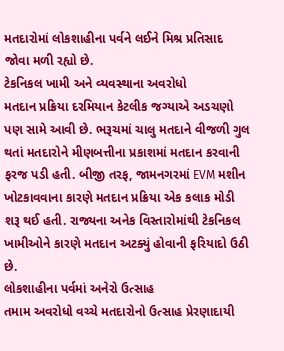મતદારોમાં લોકશાહીના પર્વને લઈને મિશ્ર પ્રતિસાદ જોવા મળી રહ્યો છે.
ટેકનિકલ ખામી અને વ્યવસ્થાના અવરોધો
મતદાન પ્રક્રિયા દરમિયાન કેટલીક જગ્યાએ અડચણો પણ સામે આવી છે. ભરૂચમાં ચાલુ મતદાને વીજળી ગુલ થતાં મતદારોને મીણબત્તીના પ્રકાશમાં મતદાન કરવાની ફરજ પડી હતી. બીજી તરફ, જામનગરમાં EVM મશીન ખોટકાવવાના કારણે મતદાન પ્રક્રિયા એક કલાક મોડી શરૂ થઈ હતી. રાજ્યના અનેક વિસ્તારોમાંથી ટેકનિકલ ખામીઓને કારણે મતદાન અટક્યું હોવાની ફરિયાદો ઉઠી છે.
લોકશાહીના પર્વમાં અનેરો ઉત્સાહ
તમામ અવરોધો વચ્ચે મતદારોનો ઉત્સાહ પ્રેરણાદાયી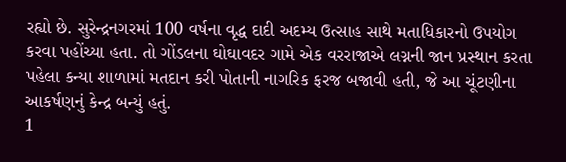રહ્યો છે. સુરેન્દ્રનગરમાં 100 વર્ષના વૃદ્ધ દાદી અદમ્ય ઉત્સાહ સાથે મતાધિકારનો ઉપયોગ કરવા પહોંચ્યા હતા. તો ગોંડલના ઘોઘાવદર ગામે એક વરરાજાએ લગ્નની જાન પ્રસ્થાન કરતા પહેલા કન્યા શાળામાં મતદાન કરી પોતાની નાગરિક ફરજ બજાવી હતી, જે આ ચૂંટણીના આકર્ષણનું કેન્દ્ર બન્યું હતું.
1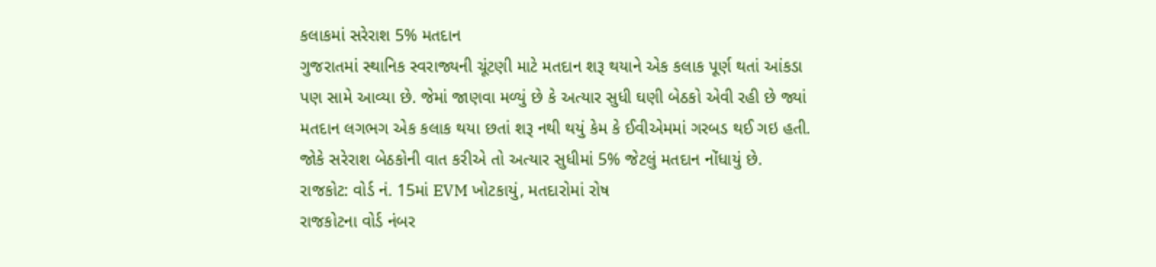કલાકમાં સરેરાશ 5% મતદાન
ગુજરાતમાં સ્થાનિક સ્વરાજ્યની ચૂંટણી માટે મતદાન શરૂ થયાને એક કલાક પૂર્ણ થતાં આંકડા પણ સામે આવ્યા છે. જેમાં જાણવા મળ્યું છે કે અત્યાર સુધી ઘણી બેઠકો એવી રહી છે જ્યાં મતદાન લગભગ એક કલાક થયા છતાં શરૂ નથી થયું કેમ કે ઈવીએમમાં ગરબડ થઈ ગઇ હતી. જોકે સરેરાશ બેઠકોની વાત કરીએ તો અત્યાર સુધીમાં 5% જેટલું મતદાન નોંધાયું છે.
રાજકોટ: વોર્ડ નં. 15માં EVM ખોટકાયું, મતદારોમાં રોષ
રાજકોટના વોર્ડ નંબર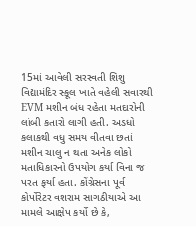15માં આવેલી સરસ્વતી શિશુ વિદ્યામંદિર સ્કૂલ ખાતે વહેલી સવારથી EVM મશીન બંધ રહેતા મતદારોની લાંબી કતારો લાગી હતી. અડધો કલાકથી વધુ સમય વીતવા છતાં મશીન ચાલુ ન થતા અનેક લોકો મતાધિકારનો ઉપયોગ કર્યા વિના જ પરત ફર્યા હતા. કોંગ્રેસના પૂર્વ કોર્પોરેટર વશરામ સાગઠીયાએ આ મામલે આક્ષેપ કર્યો છે કે,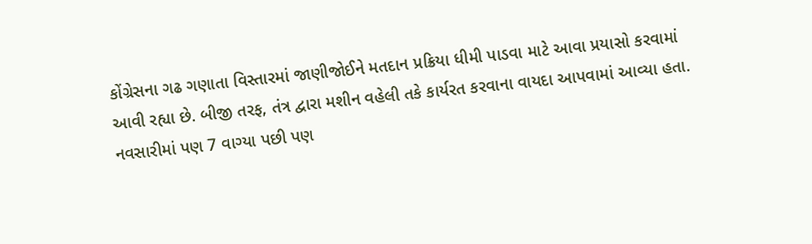કોંગ્રેસના ગઢ ગણાતા વિસ્તારમાં જાણીજોઈને મતદાન પ્રક્રિયા ધીમી પાડવા માટે આવા પ્રયાસો કરવામાં આવી રહ્યા છે. બીજી તરફ, તંત્ર દ્વારા મશીન વહેલી તકે કાર્યરત કરવાના વાયદા આપવામાં આવ્યા હતા.
નવસારીમાં પણ 7 વાગ્યા પછી પણ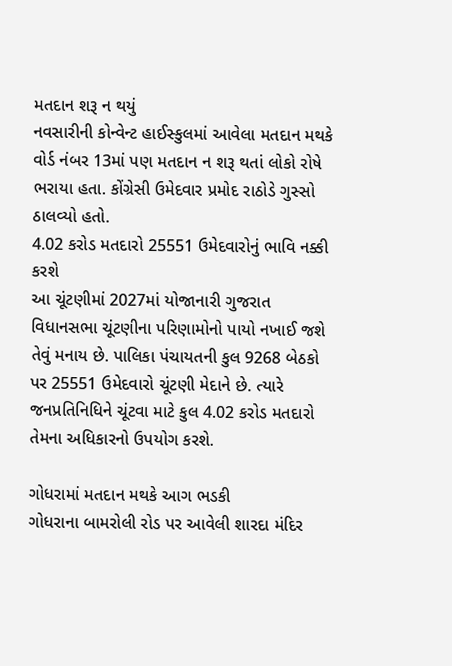મતદાન શરૂ ન થયું
નવસારીની કોન્વેન્ટ હાઈસ્કુલમાં આવેલા મતદાન મથકે વોર્ડ નંબર 13માં પણ મતદાન ન શરૂ થતાં લોકો રોષે ભરાયા હતા. કોંગ્રેસી ઉમેદવાર પ્રમોદ રાઠોડે ગુસ્સો ઠાલવ્યો હતો.
4.02 કરોડ મતદારો 25551 ઉમેદવારોનું ભાવિ નક્કી કરશે
આ ચૂંટણીમાં 2027માં યોજાનારી ગુજરાત વિધાનસભા ચૂંટણીના પરિણામોનો પાયો નખાઈ જશે તેવું મનાય છે. પાલિકા પંચાયતની કુલ 9268 બેઠકો પર 25551 ઉમેદવારો ચૂંટણી મેદાને છે. ત્યારે જનપ્રતિનિધિને ચૂંટવા માટે કુલ 4.02 કરોડ મતદારો તેમના અધિકારનો ઉપયોગ કરશે.

ગોધરામાં મતદાન મથકે આગ ભડકી
ગોધરાના બામરોલી રોડ પર આવેલી શારદા મંદિર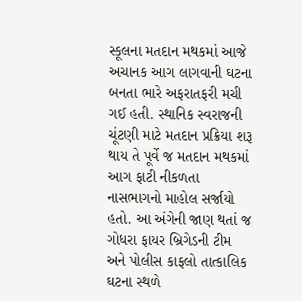સ્કૂલના મતદાન મથકમાં આજે અચાનક આગ લાગવાની ઘટના બનતા ભારે અફરાતફરી મચી ગઈ હતી. સ્થાનિક સ્વરાજની ચૂંટણી માટે મતદાન પ્રક્રિયા શરૂ થાય તે પૂર્વે જ મતદાન મથકમાં આગ ફાટી નીકળતા નાસભાગનો માહોલ સર્જાયો હતો. આ અંગેની જાણ થતાં જ ગોધરા ફાયર બ્રિગેડની ટીમ અને પોલીસ કાફલો તાત્કાલિક ઘટના સ્થળે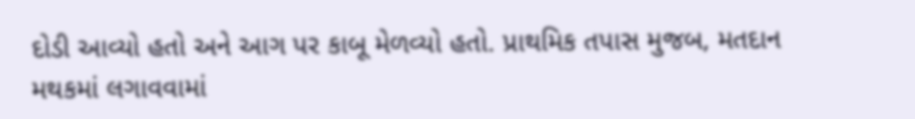દોડી આવ્યો હતો અને આગ પર કાબૂ મેળવ્યો હતો. પ્રાથમિક તપાસ મુજબ, મતદાન મથકમાં લગાવવામાં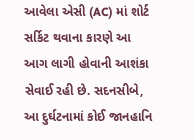આવેલા એસી (AC) માં શોર્ટ સર્કિટ થવાના કારણે આ આગ લાગી હોવાની આશંકા સેવાઈ રહી છે. સદનસીબે, આ દુર્ઘટનામાં કોઈ જાનહાનિ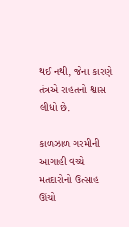થઈ નથી, જેના કારણે તંત્રએ રાહતનો શ્વાસ લીધો છે.

કાળઝાળ ગરમીની આગાહી વચ્ચે મતદારોનો ઉત્સાહ ઊંચો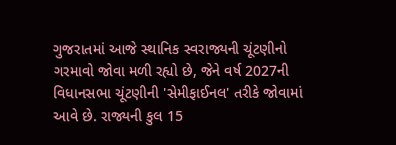ગુજરાતમાં આજે સ્થાનિક સ્વરાજ્યની ચૂંટણીનો ગરમાવો જોવા મળી રહ્યો છે, જેને વર્ષ 2027ની વિધાનસભા ચૂંટણીની 'સેમીફાઈનલ' તરીકે જોવામાં આવે છે. રાજ્યની કુલ 15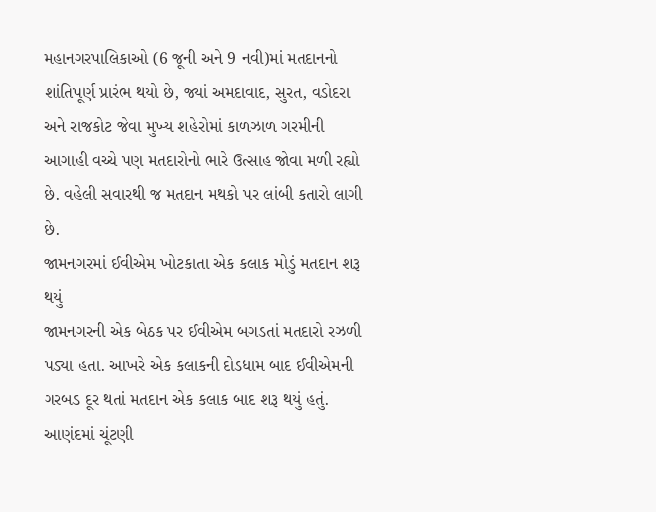મહાનગરપાલિકાઓ (6 જૂની અને 9 નવી)માં મતદાનનો શાંતિપૂર્ણ પ્રારંભ થયો છે, જ્યાં અમદાવાદ, સુરત, વડોદરા અને રાજકોટ જેવા મુખ્ય શહેરોમાં કાળઝાળ ગરમીની આગાહી વચ્ચે પણ મતદારોનો ભારે ઉત્સાહ જોવા મળી રહ્યો છે. વહેલી સવારથી જ મતદાન મથકો પર લાંબી કતારો લાગી છે.
જામનગરમાં ઈવીએમ ખોટકાતા એક કલાક મોડું મતદાન શરૂ થયું
જામનગરની એક બેઠક પર ઈવીએમ બગડતાં મતદારો રઝળી પડ્યા હતા. આખરે એક કલાકની દોડધામ બાદ ઈવીએમની ગરબડ દૂર થતાં મતદાન એક કલાક બાદ શરૂ થયું હતું.
આણંદમાં ચૂંટણી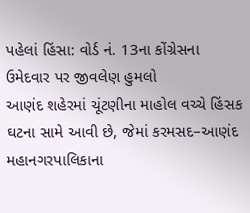પહેલાં હિંસા: વોર્ડ નં. 13ના કોંગ્રેસના ઉમેદવાર પર જીવલેણ હુમલો
આણંદ શહેરમાં ચૂંટણીના માહોલ વચ્ચે હિંસક ઘટના સામે આવી છે, જેમાં કરમસદ–આણંદ મહાનગરપાલિકાના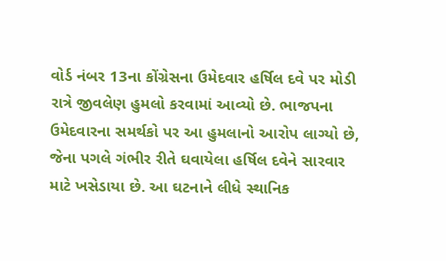વોર્ડ નંબર 13ના કોંગ્રેસના ઉમેદવાર હર્ષિલ દવે પર મોડી રાત્રે જીવલેણ હુમલો કરવામાં આવ્યો છે. ભાજપના ઉમેદવારના સમર્થકો પર આ હુમલાનો આરોપ લાગ્યો છે, જેના પગલે ગંભીર રીતે ઘવાયેલા હર્ષિલ દવેને સારવાર માટે ખસેડાયા છે. આ ઘટનાને લીધે સ્થાનિક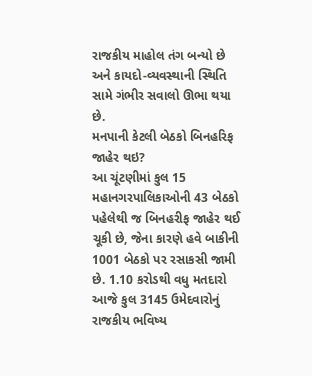રાજકીય માહોલ તંગ બન્યો છે અને કાયદો-વ્યવસ્થાની સ્થિતિ સામે ગંભીર સવાલો ઊભા થયા છે.
મનપાની કેટલી બેઠકો બિનહરિફ જાહેર થઇ?
આ ચૂંટણીમાં કુલ 15 મહાનગરપાલિકાઓની 43 બેઠકો પહેલેથી જ બિનહરીફ જાહેર થઈ ચૂકી છે, જેના કારણે હવે બાકીની 1001 બેઠકો પર રસાકસી જામી છે. 1.10 કરોડથી વધુ મતદારો આજે કુલ 3145 ઉમેદવારોનું રાજકીય ભવિષ્ય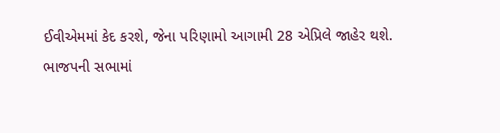ઈવીએમમાં કેદ કરશે, જેના પરિણામો આગામી 28 એપ્રિલે જાહેર થશે.
ભાજપની સભામાં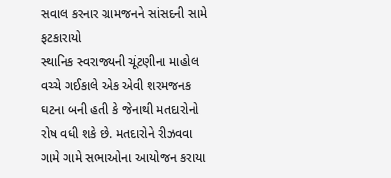સવાલ કરનાર ગ્રામજનને સાંસદની સામે ફટકારાયો
સ્થાનિક સ્વરાજ્યની ચૂંટણીના માહોલ વચ્ચે ગઈકાલે એક એવી શરમજનક ઘટના બની હતી કે જેનાથી મતદારોનો રોષ વધી શકે છે. મતદારોને રીઝવવા ગામે ગામે સભાઓના આયોજન કરાયા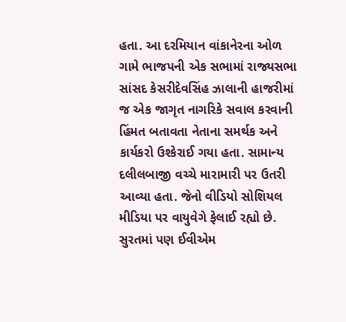હતા. આ દરમિયાન વાંકાનેરના ઓળ ગામે ભાજપની એક સભામાં રાજ્યસભા સાંસદ કેસરીદેવસિંહ ઝાલાની હાજરીમાં જ એક જાગૃત નાગરિકે સવાલ કરવાની હિંમત બતાવતા નેતાના સમર્થક અને કાર્યકરો ઉશ્કેરાઈ ગયા હતા. સામાન્ય દલીલબાજી વચ્ચે મારામારી પર ઉતરી આવ્યા હતા. જેનો વીડિયો સોશિયલ મીડિયા પર વાયુવેગે ફેલાઈ રહ્યો છે.
સુરતમાં પણ ઈવીએમ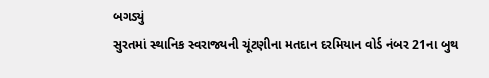બગડ્યું
સુરતમાં સ્થાનિક સ્વરાજ્યની ચૂંટણીના મતદાન દરમિયાન વોર્ડ નંબર 21ના બુથ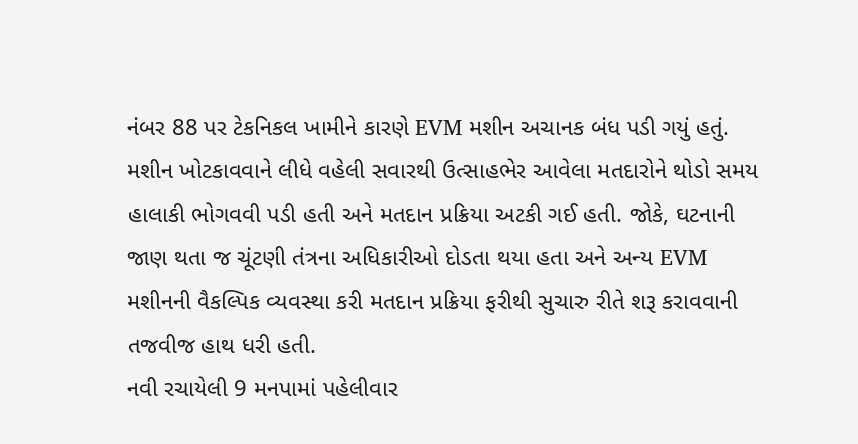નંબર 88 પર ટેકનિકલ ખામીને કારણે EVM મશીન અચાનક બંધ પડી ગયું હતું. મશીન ખોટકાવવાને લીધે વહેલી સવારથી ઉત્સાહભેર આવેલા મતદારોને થોડો સમય હાલાકી ભોગવવી પડી હતી અને મતદાન પ્રક્રિયા અટકી ગઈ હતી. જોકે, ઘટનાની જાણ થતા જ ચૂંટણી તંત્રના અધિકારીઓ દોડતા થયા હતા અને અન્ય EVM મશીનની વૈકલ્પિક વ્યવસ્થા કરી મતદાન પ્રક્રિયા ફરીથી સુચારુ રીતે શરૂ કરાવવાની તજવીજ હાથ ધરી હતી.
નવી રચાયેલી 9 મનપામાં પહેલીવાર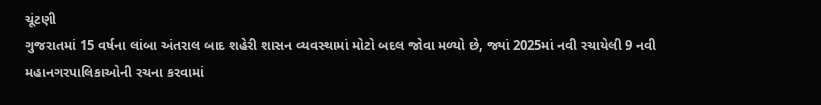ચૂંટણી
ગુજરાતમાં 15 વર્ષના લાંબા અંતરાલ બાદ શહેરી શાસન વ્યવસ્થામાં મોટો બદલ જોવા મળ્યો છે, જ્યાં 2025માં નવી રચાયેલી 9 નવી મહાનગરપાલિકાઓની રચના કરવામાં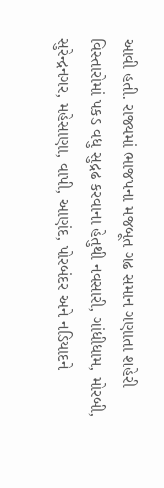આવી હતી. રાજ્યમાં ભાજપના મજબૂત ગઢ સમાન ગણાતા શહેરી વિસ્તારોમાં પકડ વધુ સુદ્રઢ કરવાના હેતુથી નવસારી, ગાંધીધામ, મોરબી, સુરેન્દ્રનગર, મહેસાણા, વાપી, આણંદ, પોરબંદર અને નડિયાદને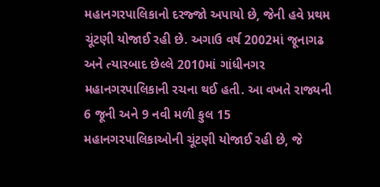મહાનગરપાલિકાનો દરજ્જો અપાયો છે, જેની હવે પ્રથમ ચૂંટણી યોજાઈ રહી છે. અગાઉ વર્ષ 2002માં જૂનાગઢ અને ત્યારબાદ છેલ્લે 2010માં ગાંધીનગર મહાનગરપાલિકાની રચના થઈ હતી. આ વખતે રાજ્યની 6 જૂની અને 9 નવી મળી કુલ 15 મહાનગરપાલિકાઓની ચૂંટણી યોજાઈ રહી છે, જે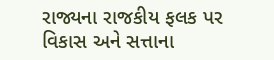રાજ્યના રાજકીય ફલક પર વિકાસ અને સત્તાના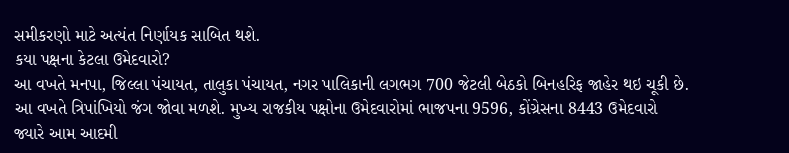સમીકરણો માટે અત્યંત નિર્ણાયક સાબિત થશે.
કયા પક્ષના કેટલા ઉમેદવારો?
આ વખતે મનપા, જિલ્લા પંચાયત, તાલુકા પંચાયત, નગર પાલિકાની લગભગ 700 જેટલી બેઠકો બિનહરિફ જાહેર થઇ ચૂકી છે. આ વખતે ત્રિપાંખિયો જંગ જોવા મળશે. મુખ્ય રાજકીય પક્ષોના ઉમેદવારોમાં ભાજપના 9596, કોંગ્રેસના 8443 ઉમેદવારો જ્યારે આમ આદમી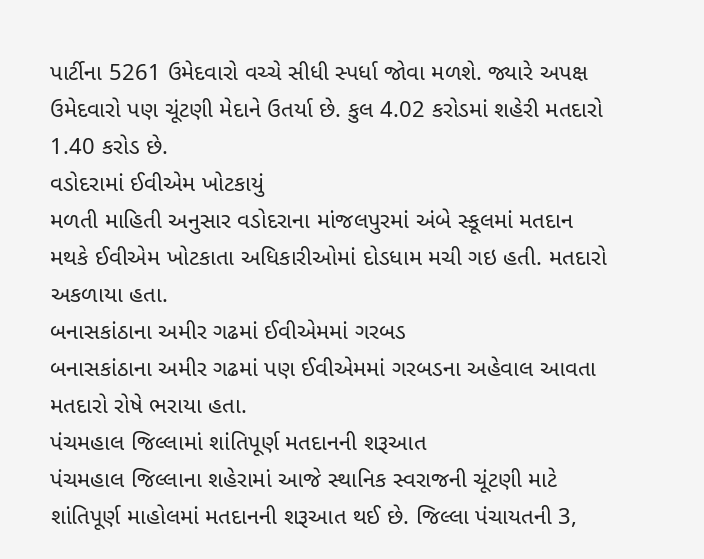પાર્ટીના 5261 ઉમેદવારો વચ્ચે સીધી સ્પર્ધા જોવા મળશે. જ્યારે અપક્ષ ઉમેદવારો પણ ચૂંટણી મેદાને ઉતર્યા છે. કુલ 4.02 કરોડમાં શહેરી મતદારો 1.40 કરોડ છે.
વડોદરામાં ઈવીએમ ખોટકાયું
મળતી માહિતી અનુસાર વડોદરાના માંજલપુરમાં અંબે સ્કૂલમાં મતદાન મથકે ઈવીએમ ખોટકાતા અધિકારીઓમાં દોડધામ મચી ગઇ હતી. મતદારો અકળાયા હતા.
બનાસકાંઠાના અમીર ગઢમાં ઈવીએમમાં ગરબડ
બનાસકાંઠાના અમીર ગઢમાં પણ ઈવીએમમાં ગરબડના અહેવાલ આવતા મતદારો રોષે ભરાયા હતા.
પંચમહાલ જિલ્લામાં શાંતિપૂર્ણ મતદાનની શરૂઆત
પંચમહાલ જિલ્લાના શહેરામાં આજે સ્થાનિક સ્વરાજની ચૂંટણી માટે શાંતિપૂર્ણ માહોલમાં મતદાનની શરૂઆત થઈ છે. જિલ્લા પંચાયતની 3,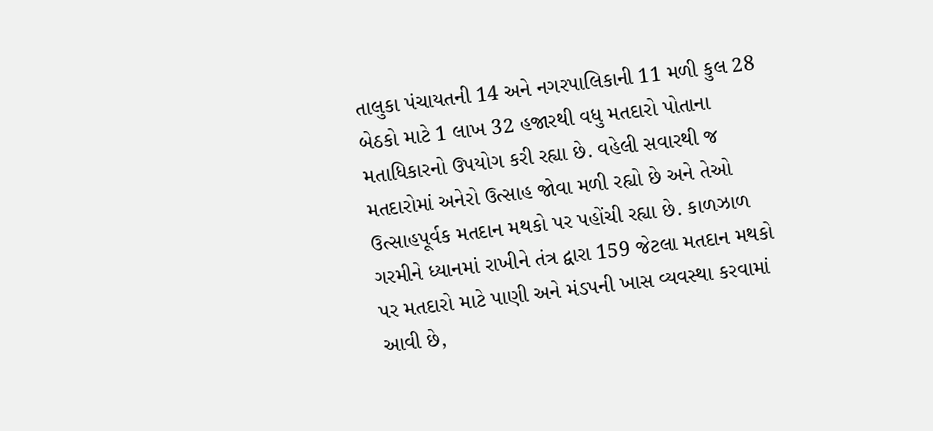તાલુકા પંચાયતની 14 અને નગરપાલિકાની 11 મળી કુલ 28 બેઠકો માટે 1 લાખ 32 હજારથી વધુ મતદારો પોતાના મતાધિકારનો ઉપયોગ કરી રહ્યા છે. વહેલી સવારથી જ મતદારોમાં અનેરો ઉત્સાહ જોવા મળી રહ્યો છે અને તેઓ ઉત્સાહપૂર્વક મતદાન મથકો પર પહોંચી રહ્યા છે. કાળઝાળ ગરમીને ધ્યાનમાં રાખીને તંત્ર દ્વારા 159 જેટલા મતદાન મથકો પર મતદારો માટે પાણી અને મંડપની ખાસ વ્યવસ્થા કરવામાં આવી છે,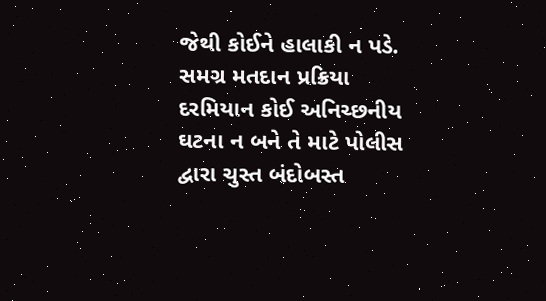જેથી કોઈને હાલાકી ન પડે. સમગ્ર મતદાન પ્રક્રિયા દરમિયાન કોઈ અનિચ્છનીય ઘટના ન બને તે માટે પોલીસ દ્વારા ચુસ્ત બંદોબસ્ત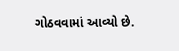ગોઠવવામાં આવ્યો છે.